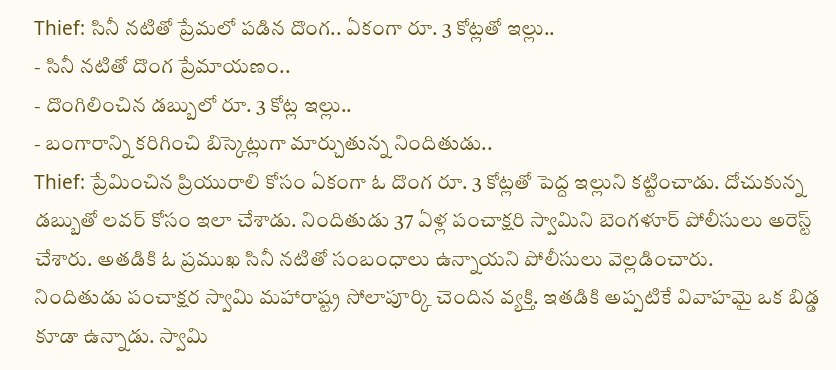Thief: సినీ నటితో ప్రేమలో పడిన దొంగ.. ఏకంగా రూ. 3 కోట్లతో ఇల్లు..
- సినీ నటితో దొంగ ప్రేమాయణం..
- దొంగిలించిన డబ్బులో రూ. 3 కోట్ల ఇల్లు..
- బంగారాన్ని కరిగించి బిస్కెట్లుగా మార్చుతున్న నిందితుడు..
Thief: ప్రేమించిన ప్రియురాలి కోసం ఏకంగా ఓ దొంగ రూ. 3 కోట్లతో పెద్ద ఇల్లుని కట్టించాడు. దోచుకున్న డబ్బుతో లవర్ కోసం ఇలా చేశాడు. నిందితుడు 37 ఏళ్ల పంచాక్షరి స్వామిని బెంగళూర్ పోలీసులు అరెస్ట్ చేశారు. అతడికి ఓ ప్రముఖ సినీ నటితో సంబంధాలు ఉన్నాయని పోలీసులు వెల్లడించారు.
నిందితుడు పంచాక్షర స్వామి మహారాష్ట్ర సోలాపూర్కి చెందిన వ్యక్తి. ఇతడికి అప్పటికే వివాహమై ఒక బిడ్డ కూడా ఉన్నాడు. స్వామి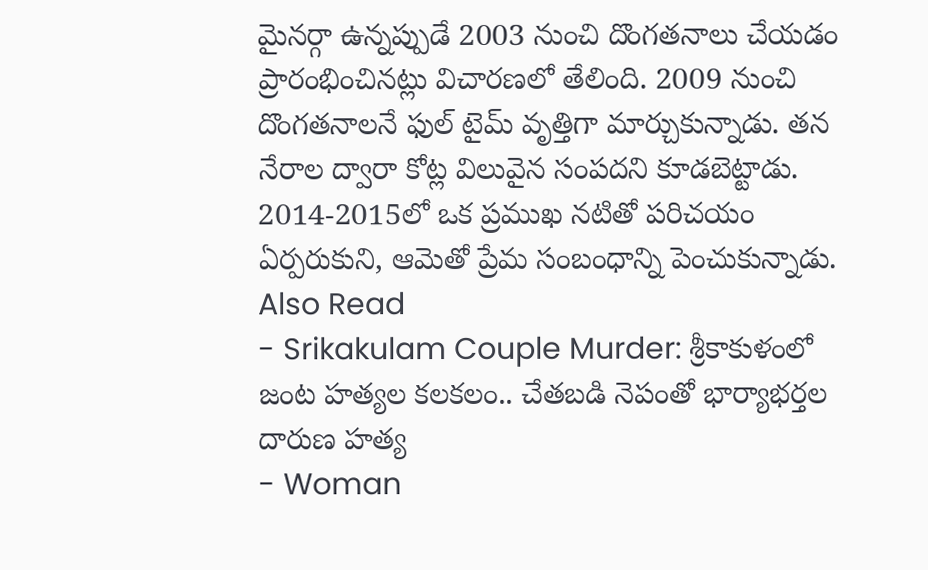మైనర్గా ఉన్నప్పుడే 2003 నుంచి దొంగతనాలు చేయడం ప్రారంభించినట్లు విచారణలో తేలింది. 2009 నుంచి దొంగతనాలనే ఫుల్ టైమ్ వృత్తిగా మార్చుకున్నాడు. తన నేరాల ద్వారా కోట్ల విలువైన సంపదని కూడబెట్టాడు. 2014-2015లో ఒక ప్రముఖ నటితో పరిచయం ఏర్పరుకుని, ఆమెతో ప్రేమ సంబంధాన్ని పెంచుకున్నాడు.
Also Read
- Srikakulam Couple Murder: శ్రీకాకుళంలో జంట హత్యల కలకలం.. చేతబడి నెపంతో భార్యాభర్తల దారుణ హత్య
- Woman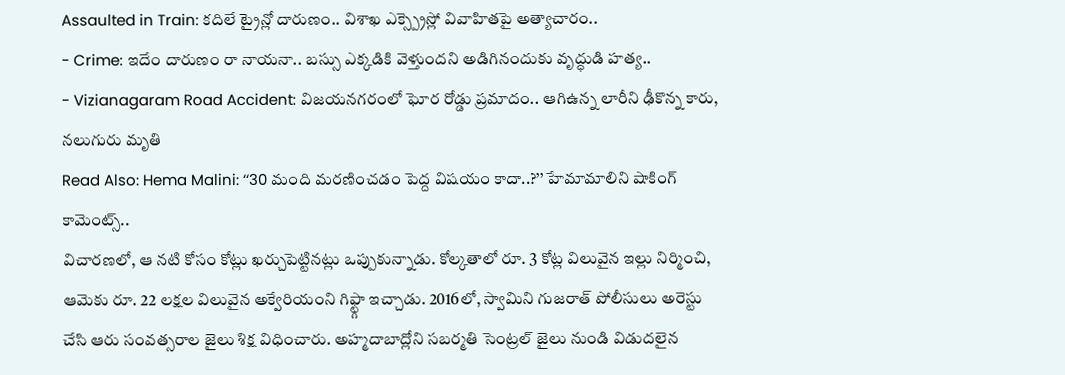Assaulted in Train: కదిలే ట్రైన్లో దారుణం.. విశాఖ ఎక్స్ప్రెస్లో వివాహితపై అత్యాచారం..
- Crime: ఇదేం దారుణం రా నాయనా.. బస్సు ఎక్కడికి వెళ్తుందని అడిగినందుకు వృద్ధుడి హత్య..
- Vizianagaram Road Accident: విజయనగరంలో ఘోర రోడ్డు ప్రమాదం.. ఆగిఉన్న లారీని ఢీకొన్న కారు, నలుగురు మృతి
Read Also: Hema Malini: ‘‘30 మంది మరణించడం పెద్ద విషయం కాదా..?’’ హేమామాలిని షాకింగ్ కామెంట్స్..
విచారణలో, ఆ నటి కోసం కోట్లు ఖర్చుపెట్టినట్లు ఒప్పుకున్నాడు. కోల్కతాలో రూ. 3 కోట్ల విలువైన ఇల్లు నిర్మించి, ఆమెకు రూ. 22 లక్షల విలువైన అక్వేరియంని గిఫ్ట్గా ఇచ్చాడు. 2016లో, స్వామిని గుజరాత్ పోలీసులు అరెస్టు చేసి ఆరు సంవత్సరాల జైలు శిక్ష విధించారు. అహ్మదాబాద్లోని సబర్మతి సెంట్రల్ జైలు నుండి విడుదలైన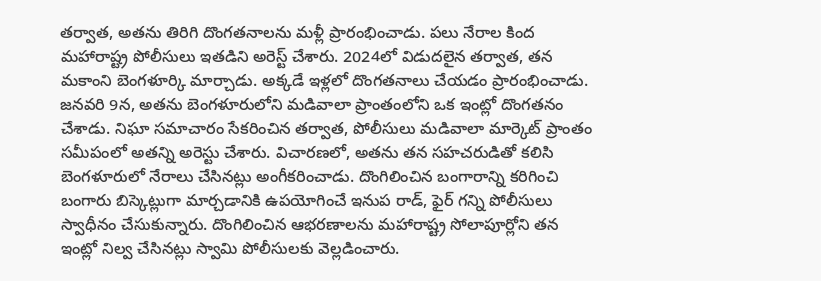తర్వాత, అతను తిరిగి దొంగతనాలను మళ్లీ ప్రారంభించాడు. పలు నేరాల కింద మహారాష్ట్ర పోలీసులు ఇతడిని అరెస్ట్ చేశారు. 2024లో విడుదలైన తర్వాత, తన మకాంని బెంగళూర్కి మార్చాడు. అక్కడే ఇళ్లలో దొంగతనాలు చేయడం ప్రారంభించాడు.
జనవరి 9న, అతను బెంగళూరులోని మడివాలా ప్రాంతంలోని ఒక ఇంట్లో దొంగతనం చేశాడు. నిఘా సమాచారం సేకరించిన తర్వాత, పోలీసులు మడివాలా మార్కెట్ ప్రాంతం సమీపంలో అతన్ని అరెస్టు చేశారు. విచారణలో, అతను తన సహచరుడితో కలిసి బెంగళూరులో నేరాలు చేసినట్లు అంగీకరించాడు. దొంగిలించిన బంగారాన్ని కరిగించి బంగారు బిస్కెట్లుగా మార్చడానికి ఉపయోగించే ఇనుప రాడ్, ఫైర్ గన్ని పోలీసులు స్వాధీనం చేసుకున్నారు. దొంగిలించిన ఆభరణాలను మహారాష్ట్ర సోలాపూర్లోని తన ఇంట్లో నిల్వ చేసినట్లు స్వామి పోలీసులకు వెల్లడించారు.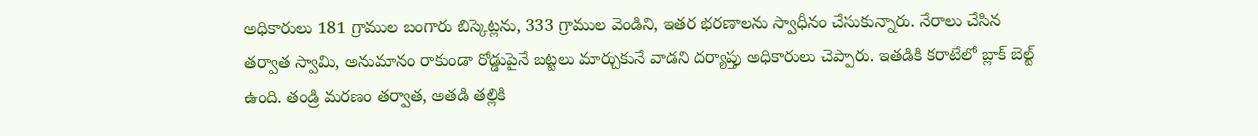అధికారులు 181 గ్రాముల బంగారు బిస్కెట్లను, 333 గ్రాముల వెండిని, ఇతర భరణాలను స్వాధీనం చేసుకున్నారు. నేరాలు చేసిన తర్వాత స్వామి, అనుమానం రాకుండా రోడ్డుపైనే బట్టలు మార్చుకునే వాడని దర్యాప్తు అధికారులు చెప్పారు. ఇతడికి కరాటేలో బ్లాక్ బెల్ట్ ఉంది. తండ్రి మరణం తర్వాత, అతడి తల్లికి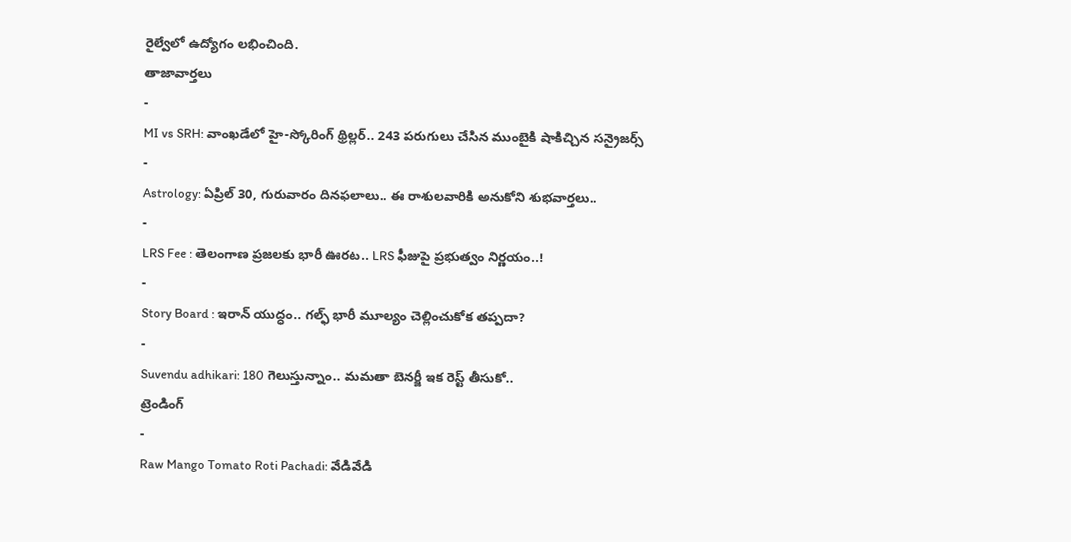రైల్వేలో ఉద్యోగం లభించింది.
తాజావార్తలు
-
MI vs SRH: వాంఖడేలో హై-స్కోరింగ్ థ్రిల్లర్.. 243 పరుగులు చేసిన ముంబైకి షాకిచ్చిన సన్రైజర్స్
-
Astrology: ఏప్రిల్ 30, గురువారం దినఫలాలు.. ఈ రాశులవారికి అనుకోని శుభవార్తలు..
-
LRS Fee : తెలంగాణ ప్రజలకు భారీ ఊరట.. LRS ఫీజుపై ప్రభుత్వం నిర్ణయం..!
-
Story Board : ఇరాన్ యుద్ధం.. గల్ఫ్ భారీ మూల్యం చెల్లించుకోక తప్పదా?
-
Suvendu adhikari: 180 గెలుస్తున్నాం.. మమతా బెనర్జీ ఇక రెస్ట్ తీసుకో..
ట్రెండింగ్
-
Raw Mango Tomato Roti Pachadi: వేడివేడి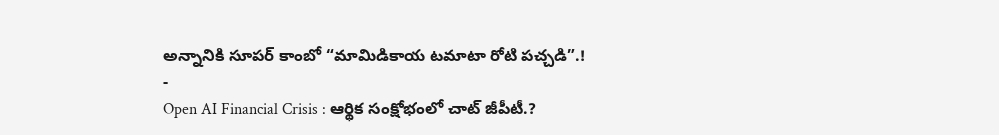అన్నానికి సూపర్ కాంబో “మామిడికాయ టమాటా రోటి పచ్చడి”.!
-
Open AI Financial Crisis : ఆర్థిక సంక్షోభంలో చాట్ జీపీటీ.?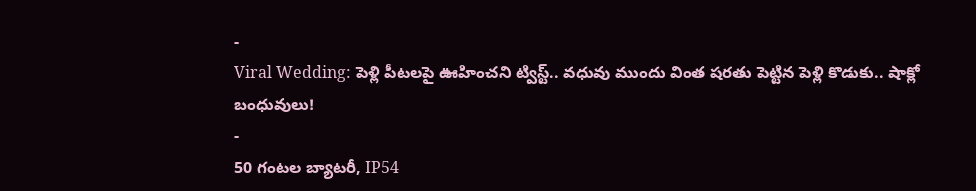-
Viral Wedding: పెళ్లి పీటలపై ఊహించని ట్విస్ట్.. వధువు ముందు వింత షరతు పెట్టిన పెళ్లి కొడుకు.. షాక్లో బంధువులు!
-
50 గంటల బ్యాటరీ, IP54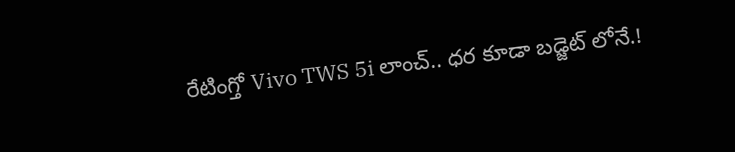రేటింగ్తో Vivo TWS 5i లాంచ్.. ధర కూడా బడ్జెట్ లోనే.!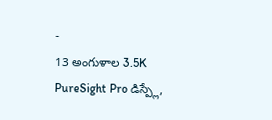-
13 అంగుళాల 3.5K PureSight Pro డిస్ప్లే,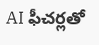AI ఫీచర్లతో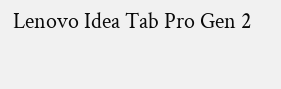Lenovo Idea Tab Pro Gen 2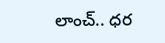లాంచ్.. ధర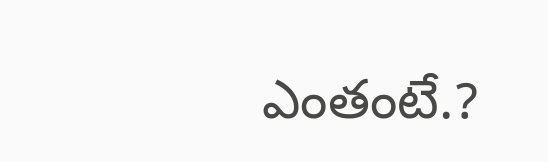ఎంతంటే.?